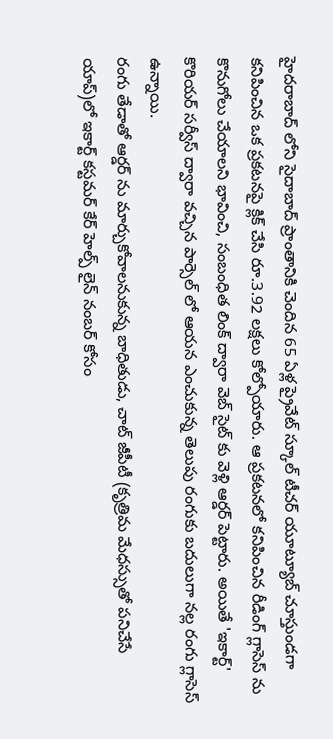హైదరాబాద్ లోని సైదాబాద్ ప్రాంతానికి చెందిన 65 ఏళ్ల ప్రైవేట్ స్కూల్ టీచర్ యూట్యూబ్ చూస్తుండగా కనిపించిన ఒక ప్రకటనపై క్లిక్ చేసి రూ.3.92 లక్షలు కోల్పోయారు. ఆ ప్రకటనలో కనిపించిన రీడింగ్ గ్లాసెస్ ను కొనుగోలు చేయాలని భావించి, సంబంధిత లింక్ ద్వారా వెబ్ సైట్ కు వెళ్లి ఆర్డర్ పెట్టారు. అయితే 'ఇకార్ట్' కొరియర్ సర్వీస్ ద్వారా వచ్చిన పార్సెల్ లో ఆయన ఎంచుకున్న తెలుపు రంగుకు బదులుగా నల్ల రంగు గ్లాసెస్ ఉన్నాయి.
రంగు తేడాతో ఆర్డర్ ను మార్చుకోవాలనుకున్న బాధితుడు, చాట్ జీపీటీ (కృత్రిమ మేధస్సుతో పనిచేసే యాప్)లో ఇకార్ట్ కస్టమర్ కేర్ హెల్ప్ లైన్ నంబర్ కోసం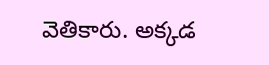వెతికారు. అక్కడ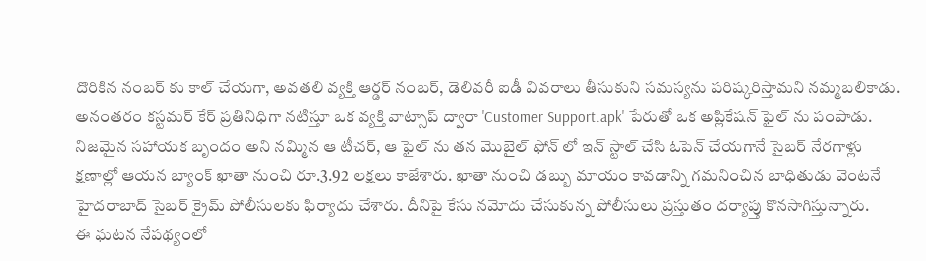దొరికిన నంబర్ కు కాల్ చేయగా, అవతలి వ్యక్తి ఆర్డర్ నంబర్, డెలివరీ ఐడీ వివరాలు తీసుకుని సమస్యను పరిష్కరిస్తామని నమ్మబలికాడు. అనంతరం కస్టమర్ కేర్ ప్రతినిధిగా నటిస్తూ ఒక వ్యక్తి వాట్సాప్ ద్వారా 'Customer Support.apk' పేరుతో ఒక అప్లికేషన్ ఫైల్ ను పంపాడు.
నిజమైన సహాయక బృందం అని నమ్మిన ఆ టీచర్, ఆ ఫైల్ ను తన మొబైల్ ఫోన్ లో ఇన్ స్టాల్ చేసి ఓపెన్ చేయగానే సైబర్ నేరగాళ్లు క్షణాల్లో ఆయన బ్యాంక్ ఖాతా నుంచి రూ.3.92 లక్షలు కాజేశారు. ఖాతా నుంచి డబ్బు మాయం కావడాన్ని గమనించిన బాధితుడు వెంటనే హైదరాబాద్ సైబర్ క్రైమ్ పోలీసులకు ఫిర్యాదు చేశారు. దీనిపై కేసు నమోదు చేసుకున్న పోలీసులు ప్రస్తుతం దర్యాప్తు కొనసాగిస్తున్నారు.
ఈ ఘటన నేపథ్యంలో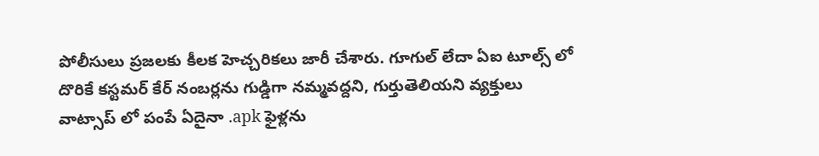పోలీసులు ప్రజలకు కీలక హెచ్చరికలు జారీ చేశారు. గూగుల్ లేదా ఏఐ టూల్స్ లో దొరికే కస్టమర్ కేర్ నంబర్లను గుడ్డిగా నమ్మవద్దని, గుర్తుతెలియని వ్యక్తులు వాట్సాప్ లో పంపే ఏదైనా .apk ఫైళ్లను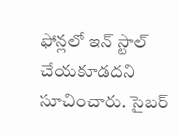ఫోన్లలో ఇన్ స్టాల్ చేయకూడదని సూచించారు. సైబర్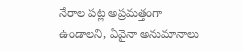నేరాల పట్ల అప్రమత్తంగా ఉండాలని, ఏవైనా అనుమానాలు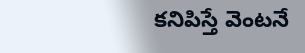కనిపిస్తే వెంటనే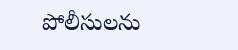పోలీసులను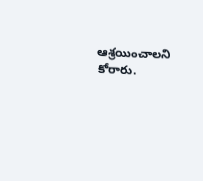ఆశ్రయించాలని కోరారు.